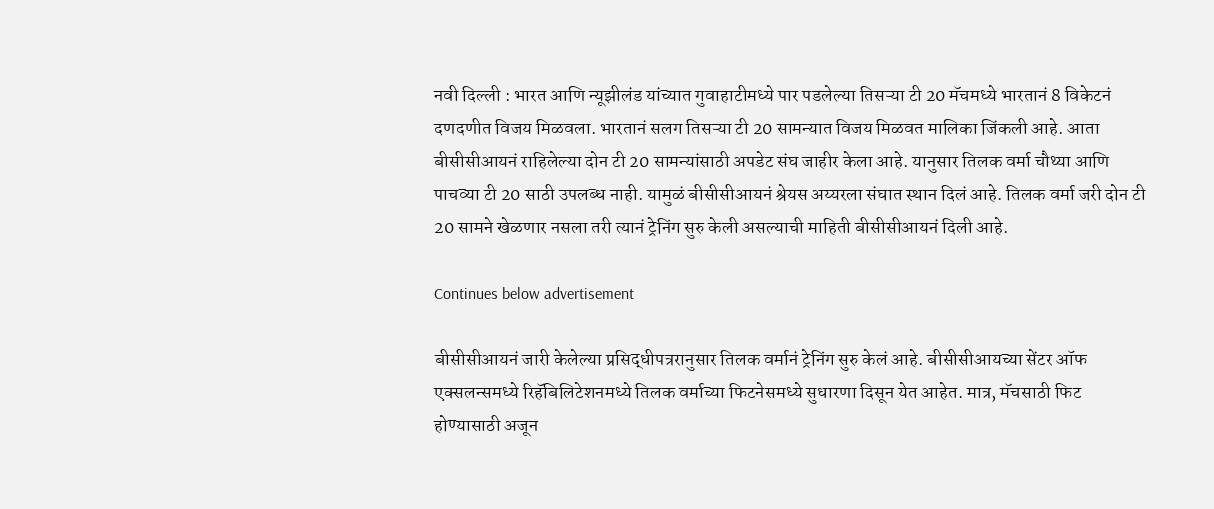नवी दिल्ली : भारत आणि न्यूझीलंड यांच्यात गुवाहाटीमध्ये पार पडलेल्या तिसऱ्या टी 20 मॅचमध्ये भारतानं 8 विकेटनं दणदणीत विजय मिळवला. भारतानं सलग तिसऱ्या टी 20 सामन्यात विजय मिळवत मालिका जिंकली आहे. आता बीसीसीआयनं राहिलेल्या दोन टी 20 सामन्यांसाठी अपडेट संघ जाहीर केला आहे. यानुसार तिलक वर्मा चौथ्या आणि पाचव्या टी 20 साठी उपलब्ध नाही. यामुळं बीसीसीआयनं श्रेयस अय्यरला संघात स्थान दिलं आहे. तिलक वर्मा जरी दोन टी 20 सामने खेळणार नसला तरी त्यानं ट्रेनिंग सुरु केली असल्याची माहिती बीसीसीआयनं दिली आहे.

Continues below advertisement

बीसीसीआयनं जारी केलेल्या प्रसिद्धीपत्ररानुसार तिलक वर्मानं ट्रेनिंग सुरु केलं आहे. बीसीसीआयच्या सेंटर ऑफ एक्सलन्समध्ये रिहॅबिलिटेशनमध्ये तिलक वर्माच्या फिटनेसमध्ये सुधारणा दिसून येत आहेत. मात्र, मॅचसाठी फिट होण्यासाठी अजून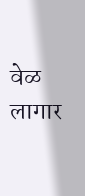वेळ लागार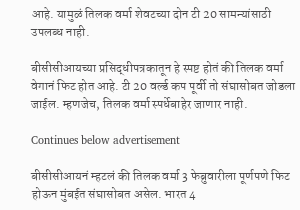आहे. यामुळं तिलक वर्मा शेवटच्या दोन टी 20 सामन्यांसाठी उपलब्ध नाही.

बीसीसीआयच्या प्रसिद्धीपत्रकातून हे स्पष्ट होतं की तिलक वर्मा वेगानं फिट होत आहे. टी 20 वर्ल्ड कप पूर्वी तो संघासोबत जोडला जाईल. म्हणजेच, तिलक वर्मा स्पर्धेबाहेर जाणार नाही.

Continues below advertisement

बीसीसीआयनं म्हटलं की तिलक वर्मा 3 फेब्रुवारीला पूर्णपणे फिट होऊन मुंबईत संघासोबत असेल. भारत 4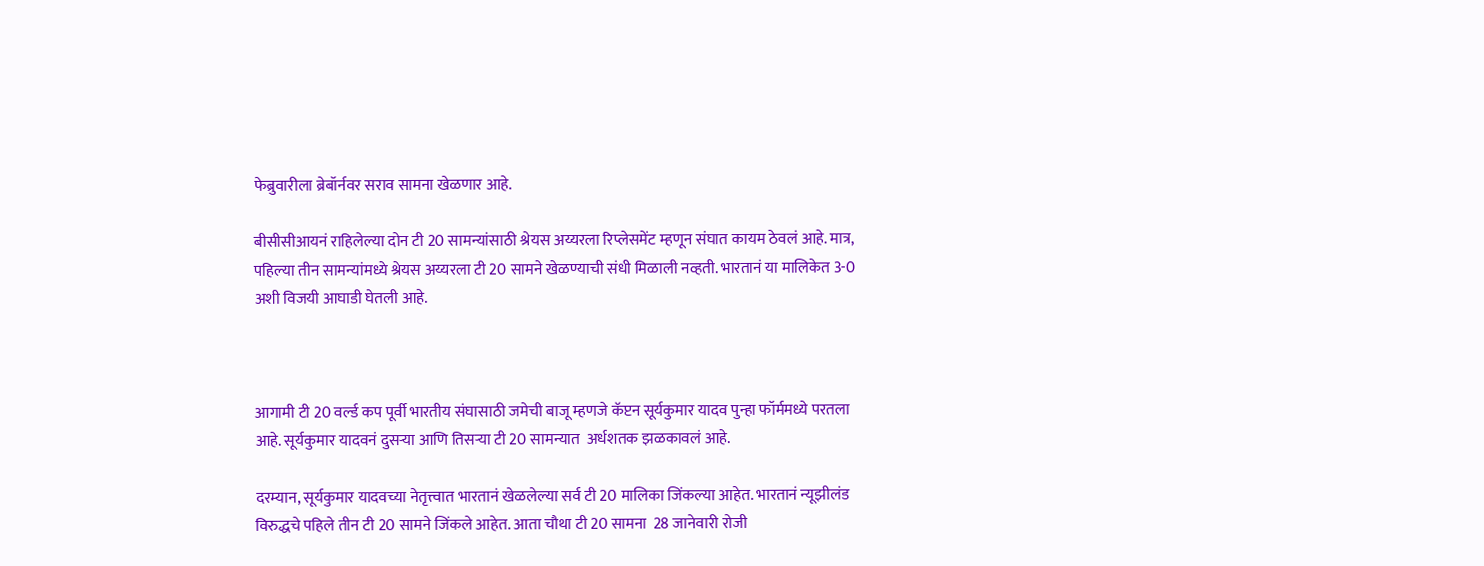फेब्रुवारीला ब्रेबॉर्नवर सराव सामना खेळणार आहे.

बीसीसीआयनं राहिलेल्या दोन टी 20 सामन्यांसाठी श्रेयस अय्यरला रिप्लेसमेंट म्हणून संघात कायम ठेवलं आहे. मात्र, पहिल्या तीन सामन्यांमध्ये श्रेयस अय्यरला टी 20 सामने खेळण्याची संधी मिळाली नव्हती. भारतानं या मालिकेत 3-0 अशी विजयी आघाडी घेतली आहे.



आगामी टी 20 वर्ल्ड कप पूर्वी भारतीय संघासाठी जमेची बाजू म्हणजे कॅप्टन सूर्यकुमार यादव पुन्हा फॉर्ममध्ये परतला आहे. सूर्यकुमार यादवनं दुसऱ्या आणि तिसऱ्या टी 20 सामन्यात  अर्धशतक झळकावलं आहे.

दरम्यान, सूर्यकुमार यादवच्या नेतृत्त्वात भारतानं खेळलेल्या सर्व टी 20 मालिका जिंकल्या आहेत. भारतानं न्यूझीलंड विरुद्धचे पहिले तीन टी 20 सामने जिंकले आहेत. आता चौथा टी 20 सामना  28 जानेवारी रोजी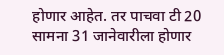होणार आहेत. तर पाचवा टी 20 सामना 31 जानेवारीला होणार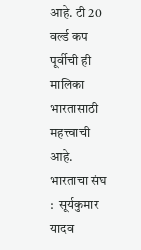आहे. टी 20 वर्ल्ड कप पूर्वीची ही मालिका भारतासाठी महत्त्वाची आहे.  भारताचा संघ :  सूर्यकुमार यादव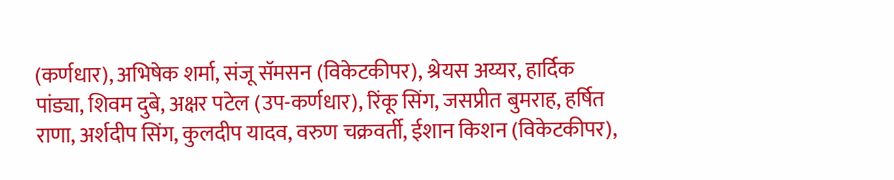(कर्णधार), अभिषेक शर्मा, संजू सॅमसन (विकेटकीपर), श्रेयस अय्यर, हार्दिक पांड्या, शिवम दुबे, अक्षर पटेल (उप-कर्णधार), रिंकू सिंग, जसप्रीत बुमराह, हर्षित राणा, अर्शदीप सिंग, कुलदीप यादव, वरुण चक्रवर्ती, ईशान किशन (विकेटकीपर),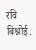रवि बिश्नोई.